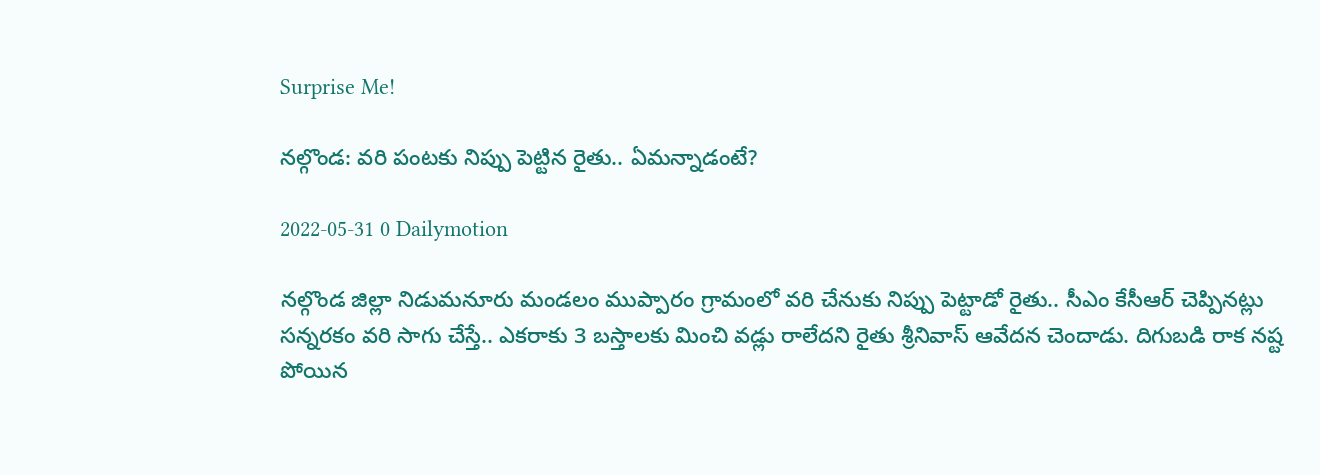Surprise Me!

నల్గొండ: వరి పంటకు నిప్పు పెట్టిన రైతు.. ఏమన్నాడంటే?

2022-05-31 0 Dailymotion

నల్గొండ జిల్లా నిడుమ‌నూరు మండ‌లం ముప్పారం గ్రామంలో వ‌రి చేనుకు నిప్పు పెట్టాడో రైతు.. సీఎం కేసీఆర్ చెప్పినట్లు స‌న్నరకం వ‌రి సాగు చేస్తే.. ఎకరాకు 3 బస్తాలకు మించి వడ్లు రాలేదని రైతు శ్రీ‌నివాస్ ఆవేద‌న చెందాడు. దిగుబ‌డి రాక న‌ష్ట పోయిన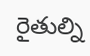రైతుల్ని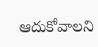ఆదుకోవాల‌ని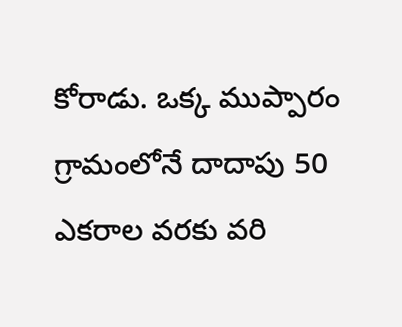కోరాడు. ఒక్క ముప్పారం గ్రామంలోనే దాదాపు 50 ఎక‌రాల వ‌ర‌కు వ‌రి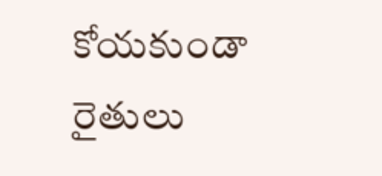కోయ‌కుండా రైతులు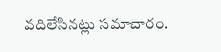వ‌దిలేసినట్లు సమాచారం.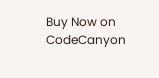Buy Now on CodeCanyon